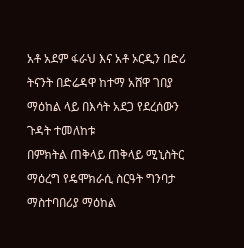አቶ አደም ፋራህ እና አቶ ኦርዲን በድሪ ትናንት በድሬዳዋ ከተማ አሸዋ ገበያ ማዕከል ላይ በእሳት አደጋ የደረሰውን ጉዳት ተመለከቱ
በምክትል ጠቅላይ ጠቅላይ ሚኒስትር ማዕረግ የዴሞክራሲ ስርዓት ግንባታ ማስተባበሪያ ማዕከል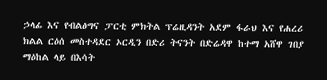ኃላፊ እና የብልፅግና ፓርቲ ምክትል ፕሬዚዳንት አደም ፋራህ እና የሐረሪ ክልል ርዕሰ መስተዳደር ኦርዲን በድሪ ትናንት በድሬዳዋ ከተማ አሸዋ ገበያ ማዕከል ላይ በእሳት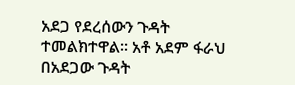አደጋ የደረሰውን ጉዳት ተመልክተዋል። አቶ አደም ፋራህ በአደጋው ጉዳት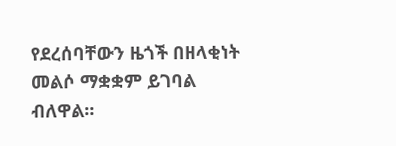የደረሰባቸውን ዜጎች በዘላቂነት መልሶ ማቋቋም ይገባል ብለዋል።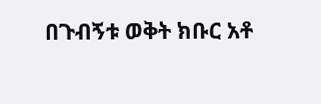በጉብኝቱ ወቅት ክቡር አቶ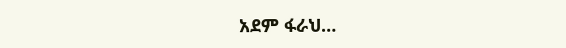አደም ፋራህ…